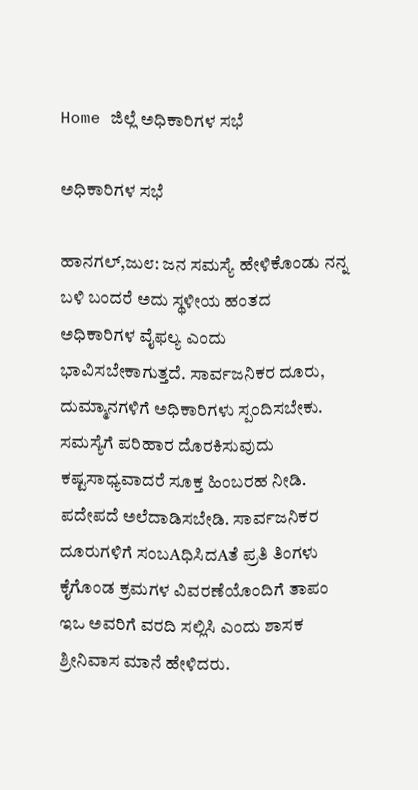Home ಜಿಲ್ಲೆ ಅಧಿಕಾರಿಗಳ ಸಭೆ

ಅಧಿಕಾರಿಗಳ ಸಭೆ

ಹಾನಗಲ್,ಜು೮: ಜನ ಸಮಸ್ಯೆ ಹೇಳಿಕೊಂಡು ನನ್ನ ಬಳಿ ಬಂದರೆ ಅದು ಸ್ಥಳೀಯ ಹಂತದ ಅಧಿಕಾರಿಗಳ ವೈಫಲ್ಯ ಎಂದು ಭಾವಿಸಬೇಕಾಗುತ್ತದೆ. ಸಾರ್ವಜನಿಕರ ದೂರು, ದುಮ್ಮಾನಗಳಿಗೆ ಅಧಿಕಾರಿಗಳು ಸ್ಪಂದಿಸಬೇಕು. ಸಮಸ್ಯೆಗೆ ಪರಿಹಾರ ದೊರಕಿಸುವುದು ಕಷ್ಟಸಾಧ್ಯವಾದರೆ ಸೂಕ್ತ ಹಿಂಬರಹ ನೀಡಿ. ಪದೇಪದೆ ಅಲೆದಾಡಿಸಬೇಡಿ. ಸಾರ್ವಜನಿಕರ ದೂರುಗಳಿಗೆ ಸಂಬAಧಿಸಿದAತೆ ಪ್ರತಿ ತಿಂಗಳು ಕೈಗೊಂಡ ಕ್ರಮಗಳ ವಿವರಣೆಯೊಂದಿಗೆ ತಾಪಂ ಇಒ ಅವರಿಗೆ ವರದಿ ಸಲ್ಲಿಸಿ ಎಂದು ಶಾಸಕ ಶ್ರೀನಿವಾಸ ಮಾನೆ ಹೇಳಿದರು.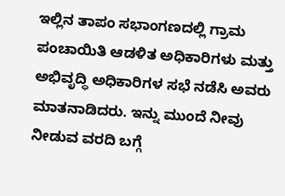ಇಲ್ಲಿನ ತಾಪಂ ಸಭಾಂಗಣದಲ್ಲಿ ಗ್ರಾಮ ಪಂಚಾಯಿತಿ ಆಡಳಿತ ಅಧಿಕಾರಿಗಳು ಮತ್ತು ಅಭಿವೃದ್ಧಿ ಅಧಿಕಾರಿಗಳ ಸಭೆ ನಡೆಸಿ ಅವರು ಮಾತನಾಡಿದರು. ಇನ್ನು ಮುಂದೆ ನೀವು ನೀಡುವ ವರದಿ ಬಗ್ಗೆ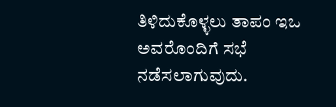ತಿಳಿದುಕೊಳ್ಳಲು ತಾಪಂ ಇಒ ಅವರೊಂದಿಗೆ ಸಭೆ ನಡೆಸಲಾಗುವುದು.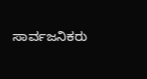ಸಾರ್ವಜನಿಕರು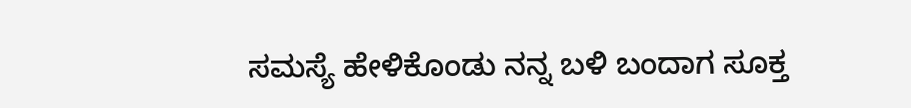ಸಮಸ್ಯೆ ಹೇಳಿಕೊಂಡು ನನ್ನ ಬಳಿ ಬಂದಾಗ ಸೂಕ್ತ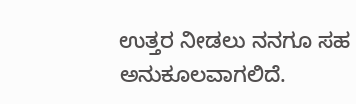ಉತ್ತರ ನೀಡಲು ನನಗೂ ಸಹ ಅನುಕೂಲವಾಗಲಿದೆ.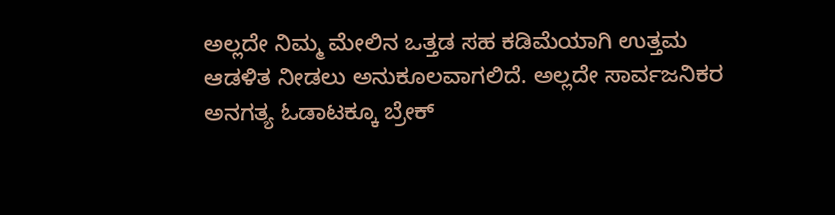ಅಲ್ಲದೇ ನಿಮ್ಮ ಮೇಲಿನ ಒತ್ತಡ ಸಹ ಕಡಿಮೆಯಾಗಿ ಉತ್ತಮ ಆಡಳಿತ ನೀಡಲು ಅನುಕೂಲವಾಗಲಿದೆ. ಅಲ್ಲದೇ ಸಾರ್ವಜನಿಕರ ಅನಗತ್ಯ ಓಡಾಟಕ್ಕೂ ಬ್ರೇಕ್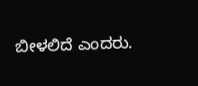ಬೀಳಲಿದೆ ಎಂದರು.